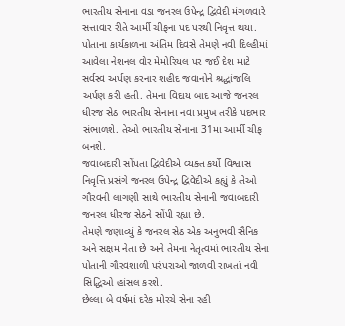ભારતીય સેનાના વડા જનરલ ઉપેન્દ્ર દ્વિવેદી મંગળવારે સત્તાવાર રીતે આર્મી ચીફના પદ પરથી નિવૃત્ત થયા. પોતાના કાર્યકાળના અંતિમ દિવસે તેમણે નવી દિલ્હીમાં આવેલા નેશનલ વોર મેમોરિયલ પર જઈ દેશ માટે સર્વસ્વ અર્પણ કરનાર શહીદ જવાનોને શ્રદ્ધાંજલિ અર્પણ કરી હતી. તેમના વિદાય બાદ આજે જનરલ ધીરજ સેઠ ભારતીય સેનાના નવા પ્રમુખ તરીકે પદભાર સંભાળશે. તેઓ ભારતીય સેનાના 31મા આર્મી ચીફ બનશે.
જવાબદારી સોંપતા દ્વિવેદીએ વ્યક્ત કર્યો વિશ્વાસ
નિવૃત્તિ પ્રસંગે જનરલ ઉપેન્દ્ર દ્વિવેદીએ કહ્યું કે તેઓ ગૌરવની લાગણી સાથે ભારતીય સેનાની જવાબદારી જનરલ ધીરજ સેઠને સોંપી રહ્યા છે.
તેમણે જણાવ્યું કે જનરલ સેઠ એક અનુભવી સૈનિક અને સક્ષમ નેતા છે અને તેમના નેતૃત્વમાં ભારતીય સેના પોતાની ગૌરવશાળી પરંપરાઓ જાળવી રાખતાં નવી સિદ્ધિઓ હાંસલ કરશે.
છેલ્લા બે વર્ષમાં દરેક મોરચે સેના રહી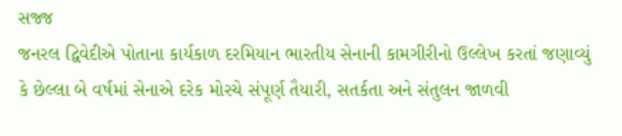સજ્જ
જનરલ દ્વિવેદીએ પોતાના કાર્યકાળ દરમિયાન ભારતીય સેનાની કામગીરીનો ઉલ્લેખ કરતાં જણાવ્યું કે છેલ્લા બે વર્ષમાં સેનાએ દરેક મોરચે સંપૂર્ણ તૈયારી, સતર્કતા અને સંતુલન જાળવી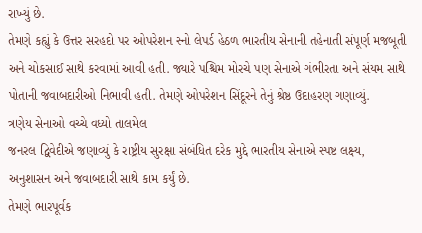રાખ્યું છે.
તેમણે કહ્યું કે ઉત્તર સરહદો પર ઓપરેશન સ્નો લેપર્ડ હેઠળ ભારતીય સેનાની તહેનાતી સંપૂર્ણ મજબૂતી અને ચોકસાઈ સાથે કરવામાં આવી હતી. જ્યારે પશ્ચિમ મોરચે પણ સેનાએ ગંભીરતા અને સંયમ સાથે પોતાની જવાબદારીઓ નિભાવી હતી. તેમણે ઓપરેશન સિંદૂરને તેનું શ્રેષ્ઠ ઉદાહરણ ગણાવ્યું.
ત્રણેય સેનાઓ વચ્ચે વધ્યો તાલમેલ
જનરલ દ્વિવેદીએ જણાવ્યું કે રાષ્ટ્રીય સુરક્ષા સંબંધિત દરેક મુદ્દે ભારતીય સેનાએ સ્પષ્ટ લક્ષ્ય, અનુશાસન અને જવાબદારી સાથે કામ કર્યું છે.
તેમણે ભારપૂર્વક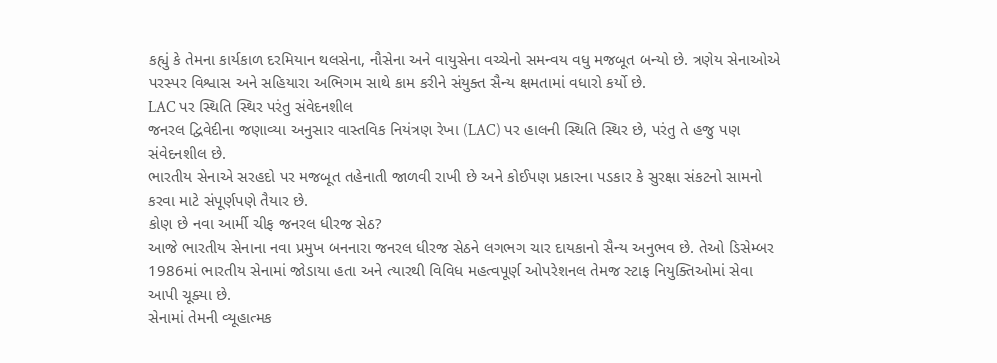કહ્યું કે તેમના કાર્યકાળ દરમિયાન થલસેના, નૌસેના અને વાયુસેના વચ્ચેનો સમન્વય વધુ મજબૂત બન્યો છે. ત્રણેય સેનાઓએ પરસ્પર વિશ્વાસ અને સહિયારા અભિગમ સાથે કામ કરીને સંયુક્ત સૈન્ય ક્ષમતામાં વધારો કર્યો છે.
LAC પર સ્થિતિ સ્થિર પરંતુ સંવેદનશીલ
જનરલ દ્વિવેદીના જણાવ્યા અનુસાર વાસ્તવિક નિયંત્રણ રેખા (LAC) પર હાલની સ્થિતિ સ્થિર છે, પરંતુ તે હજુ પણ સંવેદનશીલ છે.
ભારતીય સેનાએ સરહદો પર મજબૂત તહેનાતી જાળવી રાખી છે અને કોઈપણ પ્રકારના પડકાર કે સુરક્ષા સંકટનો સામનો કરવા માટે સંપૂર્ણપણે તૈયાર છે.
કોણ છે નવા આર્મી ચીફ જનરલ ધીરજ સેઠ?
આજે ભારતીય સેનાના નવા પ્રમુખ બનનારા જનરલ ધીરજ સેઠને લગભગ ચાર દાયકાનો સૈન્ય અનુભવ છે. તેઓ ડિસેમ્બર 1986માં ભારતીય સેનામાં જોડાયા હતા અને ત્યારથી વિવિધ મહત્વપૂર્ણ ઓપરેશનલ તેમજ સ્ટાફ નિયુક્તિઓમાં સેવા આપી ચૂક્યા છે.
સેનામાં તેમની વ્યૂહાત્મક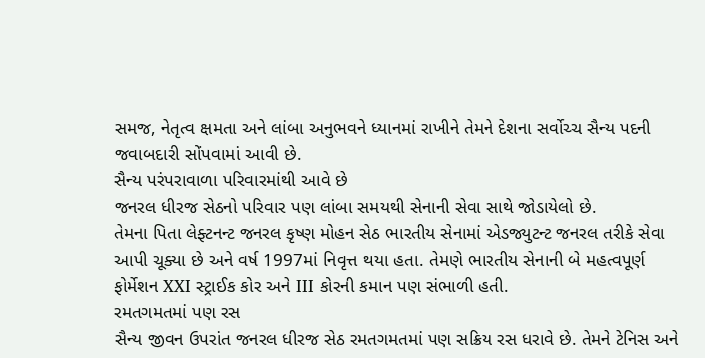સમજ, નેતૃત્વ ક્ષમતા અને લાંબા અનુભવને ધ્યાનમાં રાખીને તેમને દેશના સર્વોચ્ચ સૈન્ય પદની જવાબદારી સોંપવામાં આવી છે.
સૈન્ય પરંપરાવાળા પરિવારમાંથી આવે છે
જનરલ ધીરજ સેઠનો પરિવાર પણ લાંબા સમયથી સેનાની સેવા સાથે જોડાયેલો છે.
તેમના પિતા લેફ્ટનન્ટ જનરલ કૃષ્ણ મોહન સેઠ ભારતીય સેનામાં એડજ્યુટન્ટ જનરલ તરીકે સેવા આપી ચૂક્યા છે અને વર્ષ 1997માં નિવૃત્ત થયા હતા. તેમણે ભારતીય સેનાની બે મહત્વપૂર્ણ ફોર્મેશન XXI સ્ટ્રાઈક કોર અને III કોરની કમાન પણ સંભાળી હતી.
રમતગમતમાં પણ રસ
સૈન્ય જીવન ઉપરાંત જનરલ ધીરજ સેઠ રમતગમતમાં પણ સક્રિય રસ ધરાવે છે. તેમને ટેનિસ અને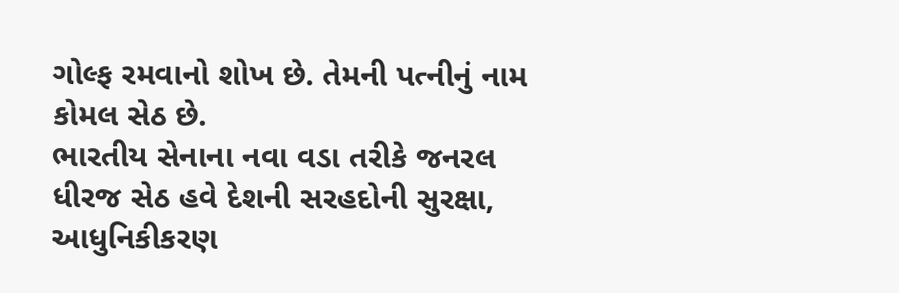ગોલ્ફ રમવાનો શોખ છે. તેમની પત્નીનું નામ કોમલ સેઠ છે.
ભારતીય સેનાના નવા વડા તરીકે જનરલ ધીરજ સેઠ હવે દેશની સરહદોની સુરક્ષા, આધુનિકીકરણ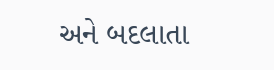અને બદલાતા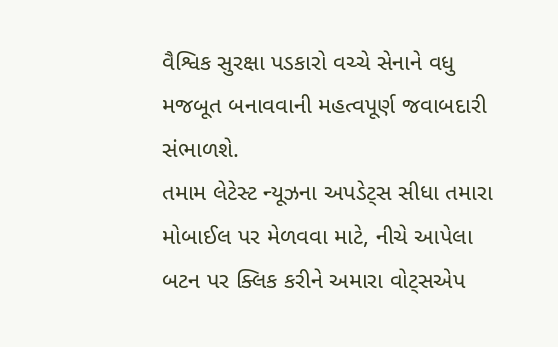વૈશ્વિક સુરક્ષા પડકારો વચ્ચે સેનાને વધુ મજબૂત બનાવવાની મહત્વપૂર્ણ જવાબદારી સંભાળશે.
તમામ લેટેસ્ટ ન્યૂઝના અપડેટ્સ સીધા તમારા મોબાઈલ પર મેળવવા માટે, નીચે આપેલા બટન પર ક્લિક કરીને અમારા વોટ્સએપ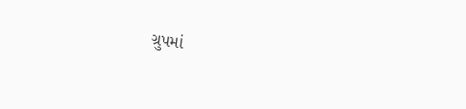ગ્રુપમાં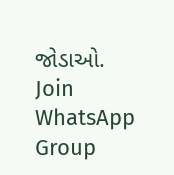જોડાઓ.
Join WhatsApp Group